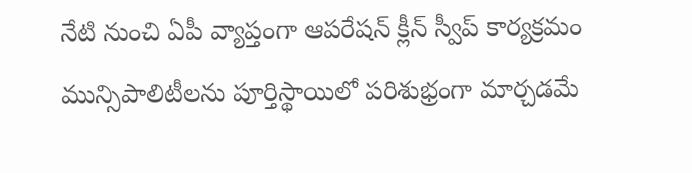నేటి నుంచి ఏపీ వ్యాప్తంగా ఆపరేషన్ క్లీన్ స్వీప్ కార్యక్రమం
మున్సిపాలిటీలను పూర్తిస్థాయిలో పరిశుభ్రంగా మార్చడమే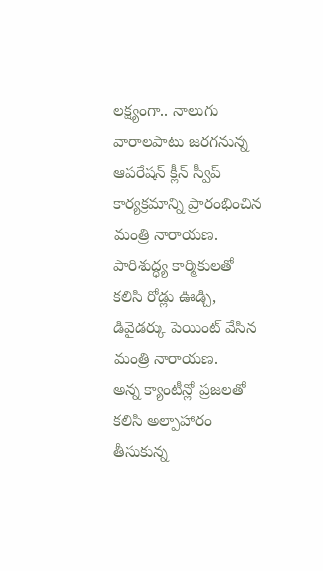లక్ష్యంగా.. నాలుగు వారాలపాటు జరగనున్న ఆపరేషన్ క్లీన్ స్వీప్ కార్యక్రమాన్ని ప్రారంభించిన మంత్రి నారాయణ.
పారిశుద్ధ్య కార్మికులతో కలిసి రోడ్లు ఊడ్చి, డివైడర్కు పెయింట్ వేసిన మంత్రి నారాయణ.
అన్న క్యాంటీన్లో ప్రజలతో కలిసి అల్పాహారం తీసుకున్న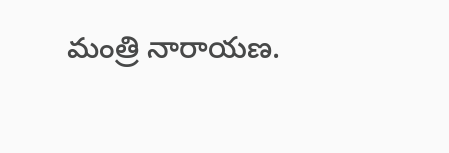మంత్రి నారాయణ.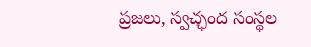ప్రజలు, స్వచ్ఛంద సంస్థల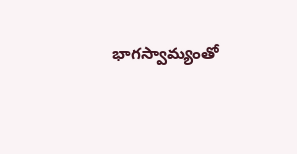భాగస్వామ్యంతో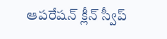ఆపరేషన్ క్లీన్ స్వీప్